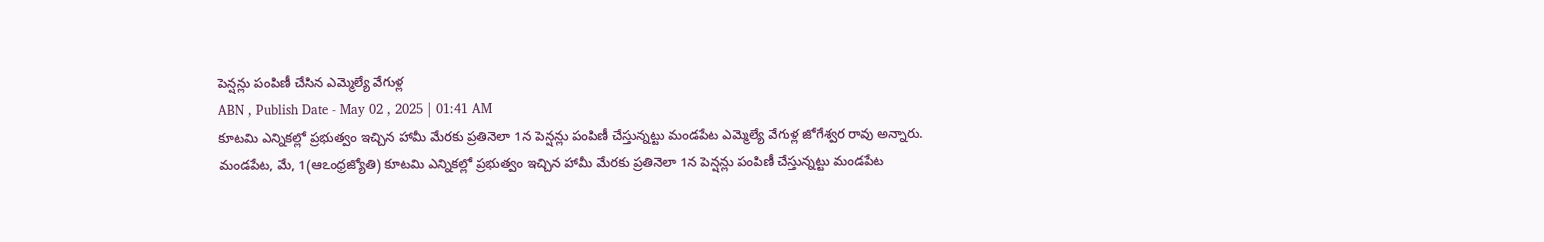పెన్షన్లు పంపిణీ చేసిన ఎమ్మెల్యే వేగుళ్ల
ABN , Publish Date - May 02 , 2025 | 01:41 AM
కూటమి ఎన్నికల్లో ప్రభుత్వం ఇచ్చిన హామీ మేరకు ప్రతినెలా 1న పెన్షన్లు పంపిణీ చేస్తున్నట్టు మండపేట ఎమ్మెల్యే వేగుళ్ల జోగేశ్వర రావు అన్నారు.
మండపేట, మే, 1(ఆఽంధ్రజ్యోతి) కూటమి ఎన్నికల్లో ప్రభుత్వం ఇచ్చిన హామీ మేరకు ప్రతినెలా 1న పెన్షన్లు పంపిణీ చేస్తున్నట్టు మండపేట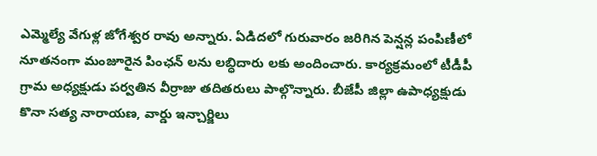ఎమ్మెల్యే వేగుళ్ల జోగేశ్వర రావు అన్నారు. ఏడిదలో గురువారం జరిగిన పెన్షన్ల పంపిణీలో నూతనంగా మంజూరైన పింఛన్ లను లబ్ధిదారు లకు అందించారు. కార్యక్రమంలో టీడీపీ గ్రామ అధ్యక్షుడు పర్వతిన వీర్రాజు తదితరులు పాల్గొన్నారు. బీజేపీ జిల్లా ఉపాధ్యక్షుడు కొనా సత్య నారాయణ, వార్డు ఇన్చార్జిలు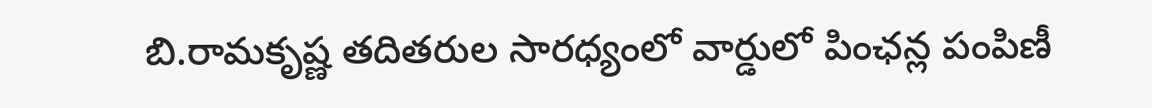బి.రామకృష్ణ తదితరుల సారధ్యంలో వార్డులో పింఛన్ల పంపిణీ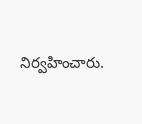నిర్వహించారు.